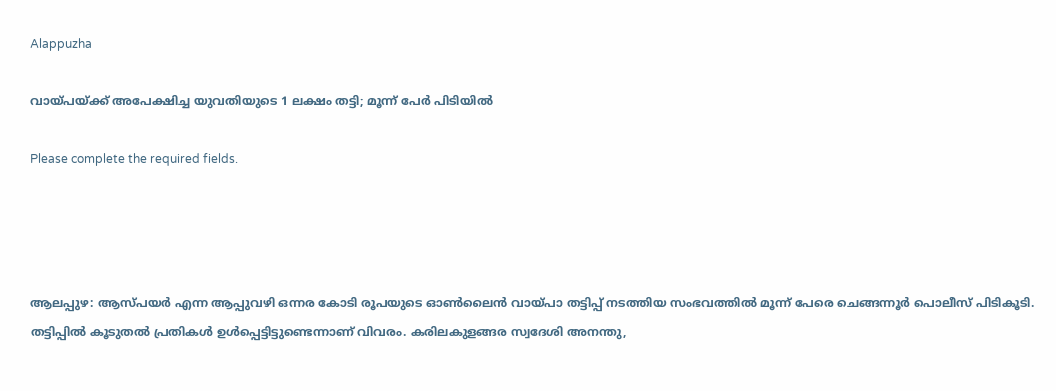Alappuzha

വായ്പയ്ക്ക് അപേക്ഷിച്ച യുവതിയുടെ 1 ലക്ഷം തട്ടി; മൂന്ന് പേർ പിടിയിൽ

Please complete the required fields.




ആലപ്പുഴ: ആസ്പയര്‍ എന്ന ആപ്പുവഴി ഒന്നര കോടി രൂപയുടെ ഓണ്‍ലൈന്‍ വായ്പാ തട്ടിപ്പ് നടത്തിയ സംഭവത്തിൽ മൂന്ന് പേരെ ചെങ്ങന്നൂര്‍ പൊലീസ് പിടികൂടി. തട്ടിപ്പില്‍ കൂടുതൽ പ്രതികൾ ഉള്‍പ്പെട്ടിട്ടുണ്ടെന്നാണ് വിവരം. കരിലകുളങ്ങര സ്വദേശി അനന്തു,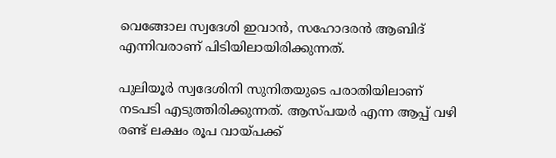വെങ്ങോല സ്വദേശി ഇവാന്‍, സഹോദരന്‍ ആബിദ് എന്നിവരാണ് പിടിയിലായിരിക്കുന്നത്.

പുലിയൂര്‍ സ്വദേശിനി സുനിതയുടെ പരാതിയിലാണ് നടപടി എടുത്തിരിക്കുന്നത്. ആസ്പയര്‍ എന്ന ആപ്പ് വഴി രണ്ട് ലക്ഷം രൂപ വായ്പക്ക്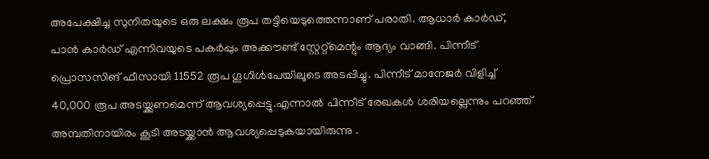അപേക്ഷിച്ച സുനിതയുടെ ഒരു ലക്ഷം രൂപ തട്ടിയെടുത്തെന്നാണ് പരാതി. ആധാര്‍ കാര്‍ഡ്, പാന്‍ കാര്‍ഡ് എന്നിവയുടെ പകര്‍പ്പും അക്കൗണ്ട് സ്റ്റേറ്റ്‌മെന്റും ആദ്യം വാങ്ങി. പിന്നീട് പ്രൊസസിങ് ഫീസായി 11552 രൂപ ഗൂഗിള്‍പേയിലൂടെ അടപ്പിച്ചു. പിന്നീട് മാനേജര്‍ വിളിച്ച് 40,000 രൂപ അടയ്ക്കണമെന്ന് ആവശ്യപ്പെട്ടു.എന്നാൽ പിന്നീട് രേഖകള്‍ ശരിയല്ലെന്നും പറഞ്ഞ് അമ്പതിനായിരം കൂടി അടയ്ക്കാൻ ആവശ്യപ്പെടുകയായിരുന്നു .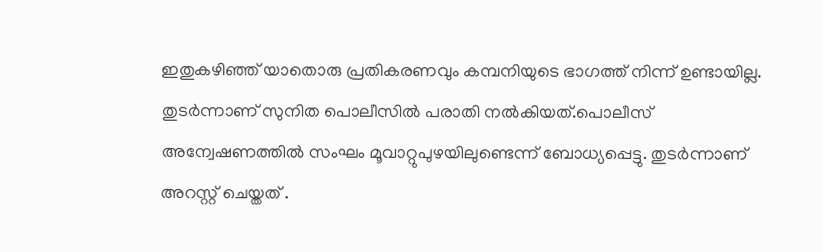ഇതുകഴിഞ്ഞ് യാതൊരു പ്രതികരണവും കമ്പനിയുടെ ഭാഗത്ത് നിന്ന് ഉണ്ടായില്ല. തുടര്‍ന്നാണ് സുനിത പൊലീസിൽ പരാതി നല്‍കിയത്.പൊലീസ് അന്വേഷണത്തില്‍ സംഘം മൂവാറ്റുപുഴയിലുണ്ടെന്ന് ബോധ്യപ്പെട്ടു. തുടർന്നാണ് അറസ്റ്റ് ചെയ്തത് .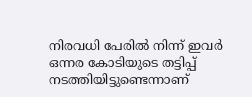നിരവധി പേരില്‍ നിന്ന് ഇവർ ഒന്നര കോടിയുടെ തട്ടിപ്പ് നടത്തിയിട്ടുണ്ടെന്നാണ്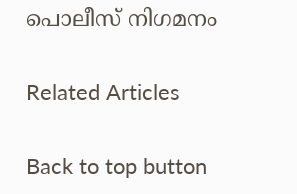പൊലീസ് നിഗമനം

Related Articles

Back to top button